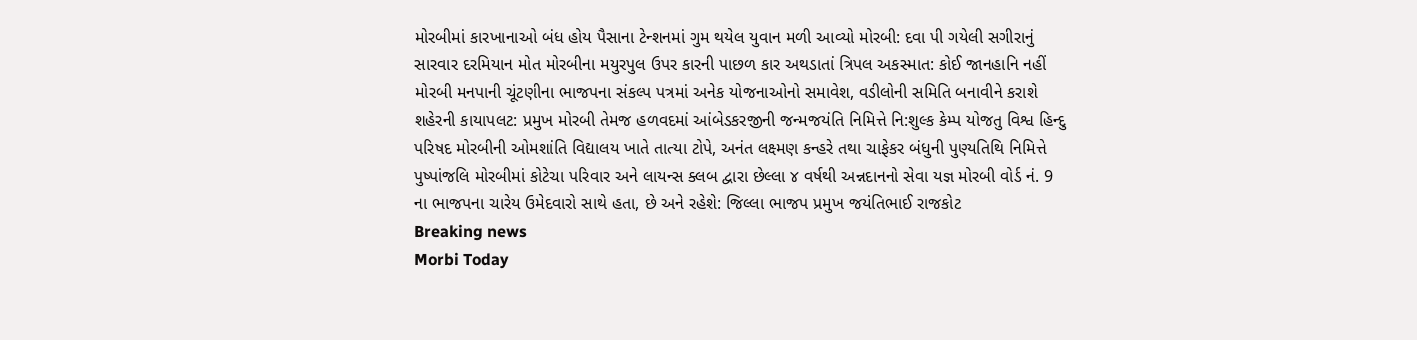મોરબીમાં કારખાનાઓ બંધ હોય પૈસાના ટેન્શનમાં ગુમ થયેલ યુવાન મળી આવ્યો મોરબી: દવા પી ગયેલી સગીરાનું સારવાર દરમિયાન મોત મોરબીના મયુરપુલ ઉપર કારની પાછળ કાર અથડાતાં ત્રિપલ અકસ્માત: કોઈ જાનહાનિ નહીં મોરબી મનપાની ચૂંટણીના ભાજપના સંકલ્પ પત્રમાં અનેક યોજનાઓનો સમાવેશ, વડીલોની સમિતિ બનાવીને કરાશે શહેરની કાયાપલટ: પ્રમુખ મોરબી તેમજ હળવદમાં આંબેડકરજીની જન્મજયંતિ નિમિત્તે નિ:શુલ્ક કેમ્પ યોજતુ વિશ્વ હિન્દુ પરિષદ મોરબીની ઓમશાંતિ વિદ્યાલય ખાતે તાત્યા ટોપે, અનંત લક્ષ્મણ કન્હરે તથા ચાફેકર બંધુની પુણ્યતિથિ નિમિત્તે પુષ્પાંજલિ મોરબીમાં કોટેચા પરિવાર અને લાયન્સ ક્લબ દ્વારા છેલ્લા ૪ વર્ષથી અન્નદાનનો સેવા યજ્ઞ મોરબી વોર્ડ નં. 9 ના ભાજપના ચારેય ઉમેદવારો સાથે હતા, છે અને રહેશે: જિલ્લા ભાજપ પ્રમુખ જયંતિભાઈ રાજકોટ
Breaking news
Morbi Today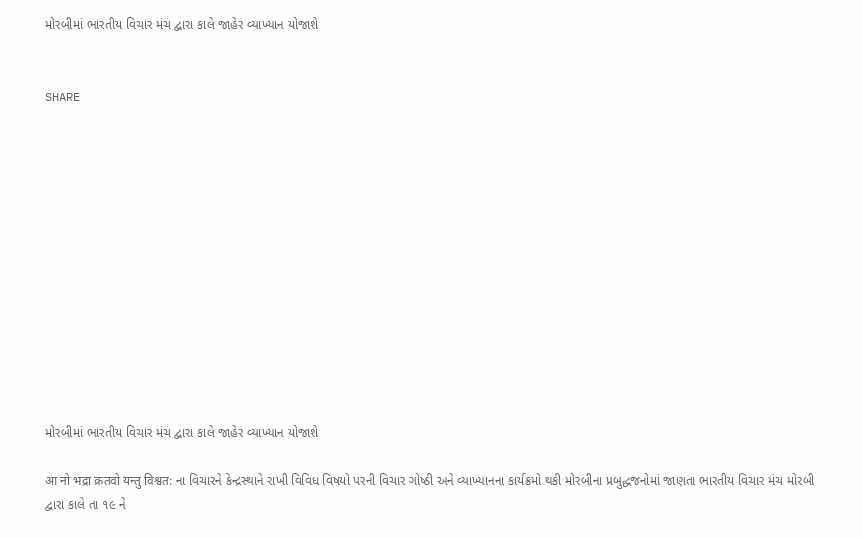મોરબીમાં ભારતીય વિચાર મંચ દ્વારા કાલે જાહેર વ્યાખ્યાન યોજાશે


SHARE













મોરબીમાં ભારતીય વિચાર મંચ દ્વારા કાલે જાહેર વ્યાખ્યાન યોજાશે

आ नो भद्रा क्रतवो यन्तु विश्वत: ના વિચારને કેન્દ્રસ્થાને રાખી વિવિધ વિષયો પરની વિચાર ગોષ્ઠી અને વ્યાખ્યાનના કાર્યક્રમો થકી મોરબીના પ્રબુદ્ધજનોમાં જાણતા ભારતીય વિચાર મંચ મોરબી દ્વારા કાલે તા ૧૯ ને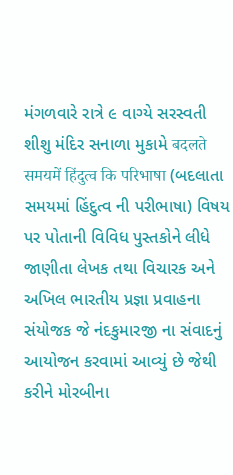મંગળવારે રાત્રે ૯ વાગ્યે સરસ્વતી શીશુ મંદિર સનાળા મુકામે बदलते समयमें हिंदुत्व कि परिभाषा (બદલાતા સમયમાં હિંદુત્વ ની પરીભાષા) વિષય પર પોતાની વિવિધ પુસ્તકોને લીધે જાણીતા લેખક તથા વિચારક અને અખિલ ભારતીય પ્રજ્ઞા પ્રવાહના સંયોજક જે નંદકુમારજી ના સંવાદનું આયોજન કરવામાં આવ્યું છે જેથી કરીને મોરબીના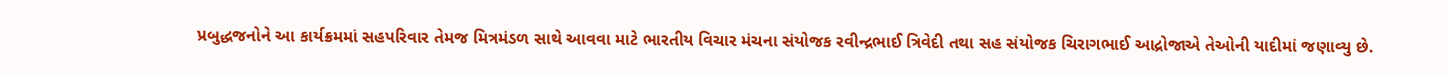પ્રબુદ્ધજનોને આ કાર્યક્રમમાં સહપરિવાર તેમજ મિત્રમંડળ સાથે આવવા માટે ભારતીય વિચાર મંચના સંયોજક રવીન્દ્રભાઈ ત્રિવેદી તથા સહ સંયોજક ચિરાગભાઈ આદ્રોજાએ તેઓની યાદીમાં જણાવ્યુ છે.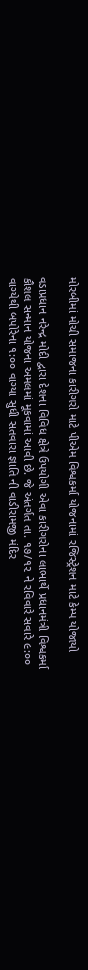મોરબીમાં મોચી સમાજના કારીગરો માટે પીએમ વિશ્વકર્મા યોજનામાં રજિસ્ટ્રેશન માટે કેમ્પ યોજાયો

વડાપ્રધાન નરેન્દ્ર મોદી દ્વારા દેશના વિવિધ ક્ષેત્રે ઉપયોગી એવા કારીગરોના લાભાર્થે પ્રધાનમંત્રી વિશ્વકર્મા કૌશલ સન્માન યોજના અમલમાં મૂકવામાં આવી છે. જે અંતર્ગત તા. ૧૭/૧૨ ને રવિવારે સવારે ૯:૦૦ વાગ્યેથી બપોરેના ૧:૦૦ વાગ્યા સુધી સતવારા જ્ઞાતિ ની વાડીરામજી મંદિર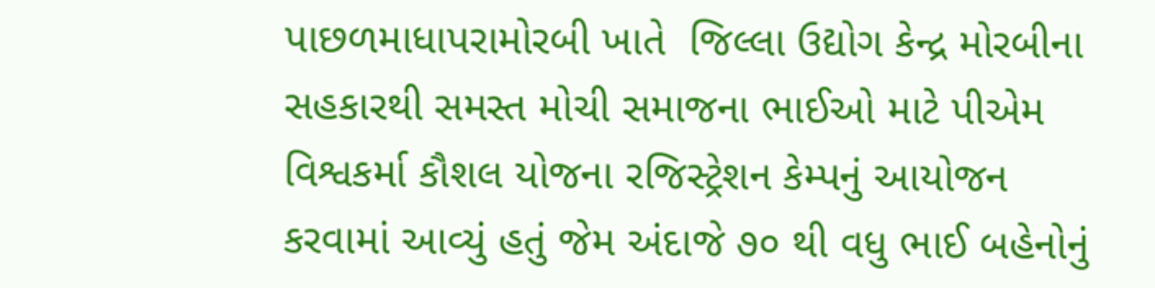પાછળમાધાપરામોરબી ખાતે  જિલ્લા ઉદ્યોગ કેન્દ્ર મોરબીના સહકારથી સમસ્ત મોચી સમાજના ભાઈઓ માટે પીએમ વિશ્વકર્મા કૌશલ યોજના રજિસ્ટ્રેશન કેમ્પનું આયોજન કરવામાં આવ્યું હતું જેમ અંદાજે ૭૦ થી વધુ ભાઈ બહેનોનું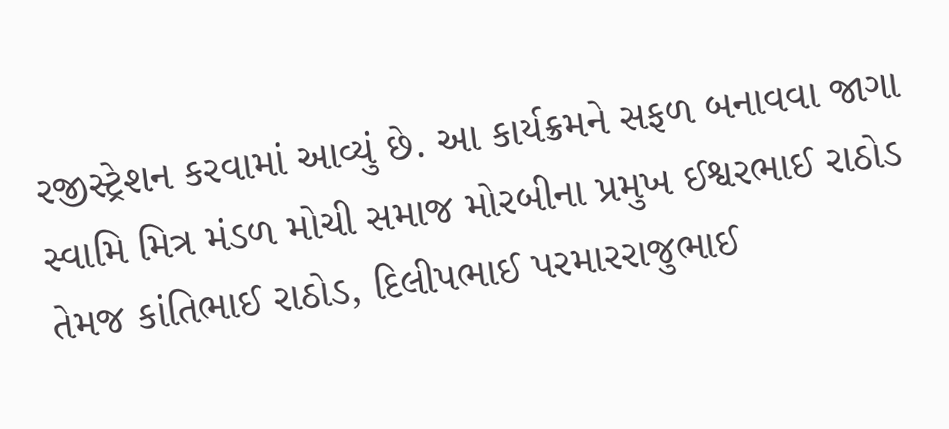રજીસ્ટ્રેશન કરવામાં આવ્યું છે. આ કાર્યક્રમને સફળ બનાવવા જાગા સ્વામિ મિત્ર મંડળ મોચી સમાજ મોરબીના પ્રમુખ ઈશ્વરભાઈ રાઠોડ તેમજ કાંતિભાઈ રાઠોડ, દિલીપભાઈ પરમારરાજુભાઈ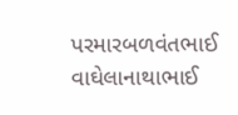પરમારબળવંતભાઈ વાઘેલાનાથાભાઈ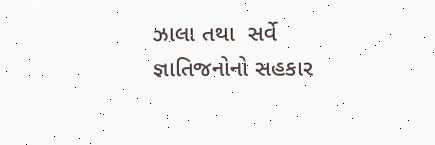ઝાલા તથા  સર્વે જ્ઞાતિજનોનો સહકાર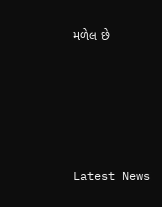મળેલ છે






Latest News